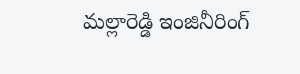మల్లారెడ్డి ఇంజినీరింగ్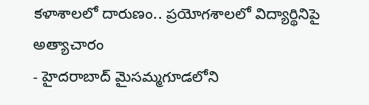కళాశాలలో దారుణం.. ప్రయోగశాలలో విద్యార్థినిపై అత్యాచారం
- హైదరాబాద్ మైసమ్మగూడలోని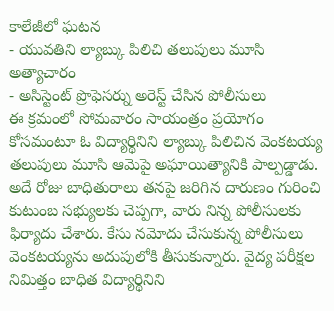కాలేజీలో ఘటన
- యువతిని ల్యాబ్కు పిలిచి తలుపులు మూసి అత్యాచారం
- అసిస్టెంట్ ప్రొఫెసర్ను అరెస్ట్ చేసిన పోలీసులు
ఈ క్రమంలో సోమవారం సాయంత్రం ప్రయోగం కోసమంటూ ఓ విద్యార్థినిని ల్యాబ్కు పిలిచిన వెంకటయ్య తలుపులు మూసి ఆమెపై అఘాయిత్యానికి పాల్పడ్డాడు. అదే రోజు బాధితురాలు తనపై జరిగిన దారుణం గురించి కుటుంబ సభ్యులకు చెప్పగా, వారు నిన్న పోలీసులకు ఫిర్యాదు చేశారు. కేసు నమోదు చేసుకున్న పోలీసులు వెంకటయ్యను అదుపులోకి తీసుకున్నారు. వైద్య పరీక్షల నిమిత్తం బాధిత విద్యార్థినిని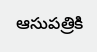ఆసుపత్రికి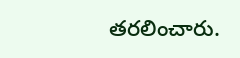తరలించారు.